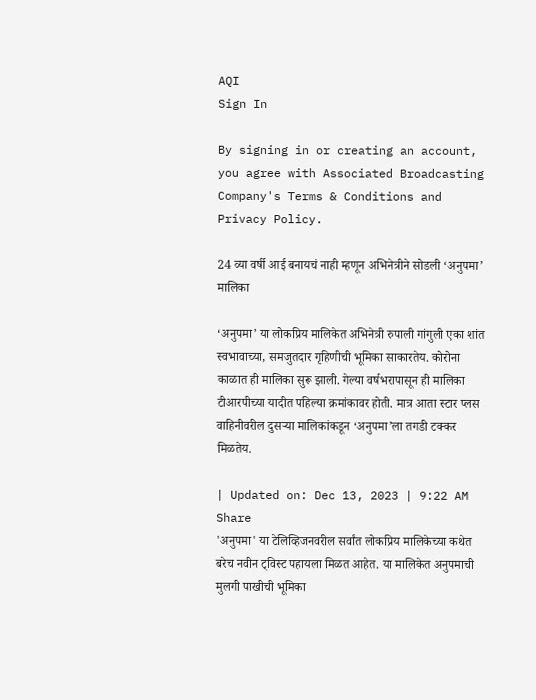AQI
Sign In

By signing in or creating an account, you agree with Associated Broadcasting Company's Terms & Conditions and Privacy Policy.

24 व्या वर्षी आई बनायचं नाही म्हणून अभिनेत्रीने सोडली ‘अनुपमा’ मालिका

‘अनुपमा’ या लोकप्रिय मालिकेत अभिनेत्री रुपाली गांगुली एका शांत स्वभावाच्या, समजुतदार गृहिणीची भूमिका साकारतेय. कोरोना काळात ही मालिका सुरू झाली. गेल्या वर्षभरापासून ही मालिका टीआरपीच्या यादीत पहिल्या क्रमांकावर होती. मात्र आता स्टार प्लस वाहिनीवरील दुसऱ्या मालिकांकडून ‘अनुपमा’ला तगडी टक्कर मिळतेय.

| Updated on: Dec 13, 2023 | 9:22 AM
Share
'अनुपमा' या टेलिव्हिजनवरील सर्वांत लोकप्रिय मालिकेच्या कथेत बरेच नवीन ट्विस्ट पहायला मिळत आहेत. या मालिकेत अनुपमाची मुलगी पाखीची भूमिका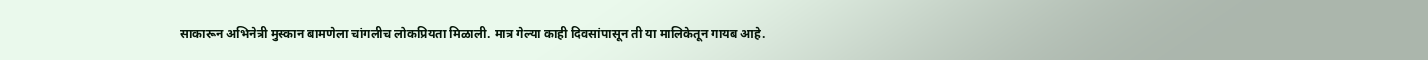साकारून अभिनेत्री मुस्कान बामणेला चांगलीच लोकप्रियता मिळाली. मात्र गेल्या काही दिवसांपासून ती या मालिकेतून गायब आहे.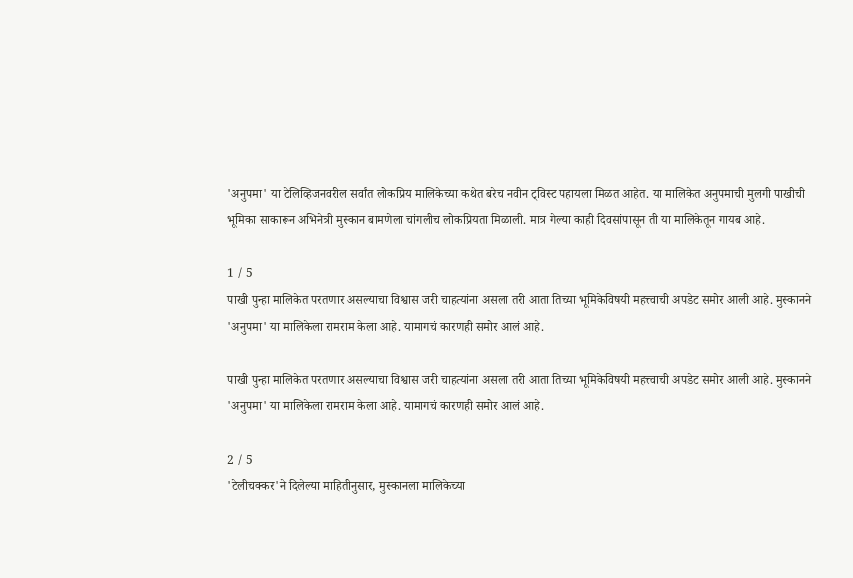'अनुपमा' या टेलिव्हिजनवरील सर्वांत लोकप्रिय मालिकेच्या कथेत बरेच नवीन ट्विस्ट पहायला मिळत आहेत. या मालिकेत अनुपमाची मुलगी पाखीची भूमिका साकारून अभिनेत्री मुस्कान बामणेला चांगलीच लोकप्रियता मिळाली. मात्र गेल्या काही दिवसांपासून ती या मालिकेतून गायब आहे.

1 / 5
पाखी पुन्हा मालिकेत परतणार असल्याचा विश्वास जरी चाहत्यांना असला तरी आता तिच्या भूमिकेविषयी महत्त्वाची अपडेट समोर आली आहे. मुस्कानने 'अनुपमा' या मालिकेला रामराम केला आहे. यामागचं कारणही समोर आलं आहे.

पाखी पुन्हा मालिकेत परतणार असल्याचा विश्वास जरी चाहत्यांना असला तरी आता तिच्या भूमिकेविषयी महत्त्वाची अपडेट समोर आली आहे. मुस्कानने 'अनुपमा' या मालिकेला रामराम केला आहे. यामागचं कारणही समोर आलं आहे.

2 / 5
'टेलीचक्कर'ने दिलेल्या माहितीनुसार, मुस्कानला मालिकेच्या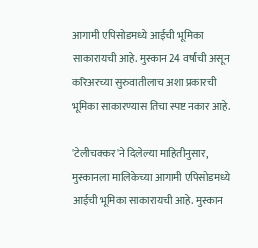आगामी एपिसोडमध्ये आईची भूमिका साकारायची आहे. मुस्कान 24 वर्षांची असून करिअरच्या सुरुवातीलाच अशा प्रकारची भूमिका साकारण्यास तिचा स्पष्ट नकार आहे.

'टेलीचक्कर'ने दिलेल्या माहितीनुसार, मुस्कानला मालिकेच्या आगामी एपिसोडमध्ये आईची भूमिका साकारायची आहे. मुस्कान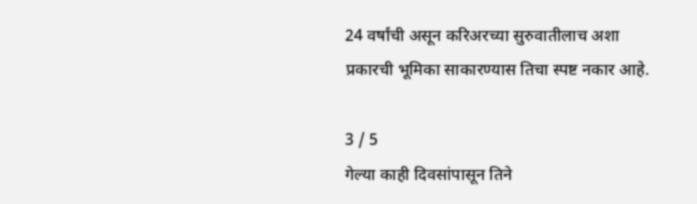24 वर्षांची असून करिअरच्या सुरुवातीलाच अशा प्रकारची भूमिका साकारण्यास तिचा स्पष्ट नकार आहे.

3 / 5
गेल्या काही दिवसांपासून तिने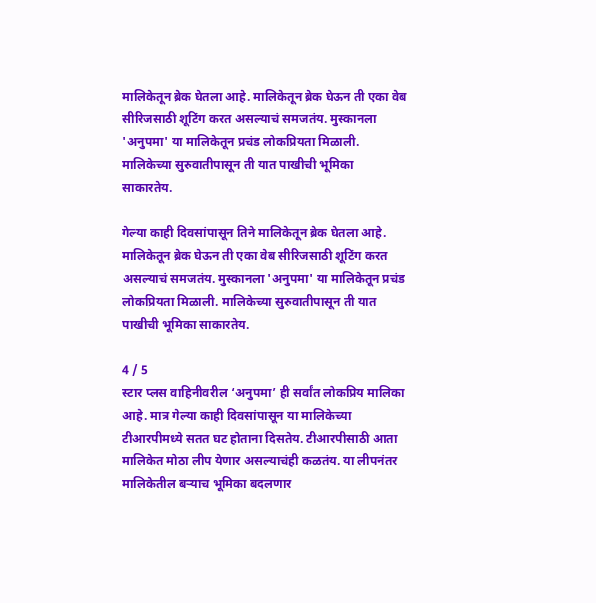मालिकेतून ब्रेक घेतला आहे. मालिकेतून ब्रेक घेऊन ती एका वेब सीरिजसाठी शूटिंग करत असल्याचं समजतंय. मुस्कानला 'अनुपमा' या मालिकेतून प्रचंड लोकप्रियता मिळाली. मालिकेच्या सुरुवातीपासून ती यात पाखीची भूमिका साकारतेय.

गेल्या काही दिवसांपासून तिने मालिकेतून ब्रेक घेतला आहे. मालिकेतून ब्रेक घेऊन ती एका वेब सीरिजसाठी शूटिंग करत असल्याचं समजतंय. मुस्कानला 'अनुपमा' या मालिकेतून प्रचंड लोकप्रियता मिळाली. मालिकेच्या सुरुवातीपासून ती यात पाखीची भूमिका साकारतेय.

4 / 5
स्टार प्लस वाहिनीवरील ‘अनुपमा’ ही सर्वांत लोकप्रिय मालिका आहे. मात्र गेल्या काही दिवसांपासून या मालिकेच्या टीआरपीमध्ये सतत घट होताना दिसतेय. टीआरपीसाठी आता मालिकेत मोठा लीप येणार असल्याचंही कळतंय. या लीपनंतर मालिकेतील बऱ्याच भूमिका बदलणार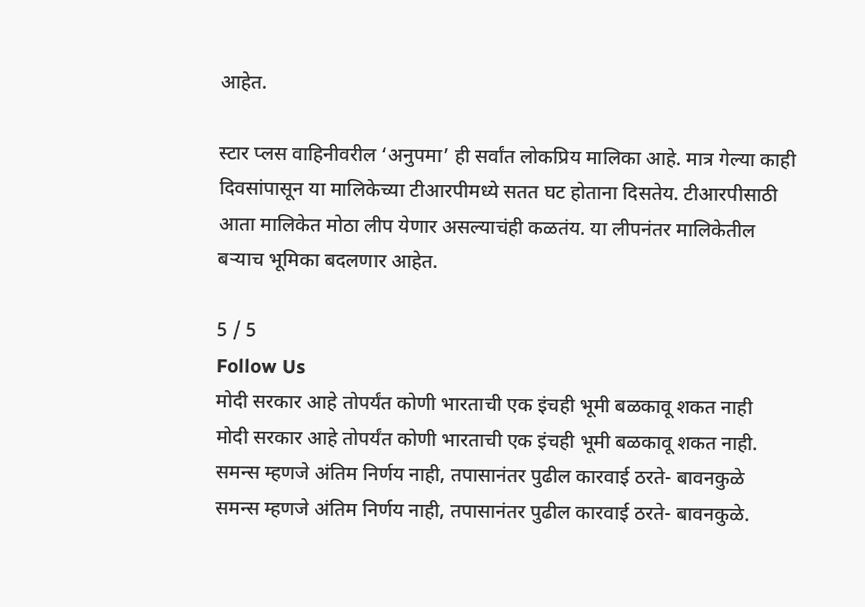आहेत.

स्टार प्लस वाहिनीवरील ‘अनुपमा’ ही सर्वांत लोकप्रिय मालिका आहे. मात्र गेल्या काही दिवसांपासून या मालिकेच्या टीआरपीमध्ये सतत घट होताना दिसतेय. टीआरपीसाठी आता मालिकेत मोठा लीप येणार असल्याचंही कळतंय. या लीपनंतर मालिकेतील बऱ्याच भूमिका बदलणार आहेत.

5 / 5
Follow Us
मोदी सरकार आहे तोपर्यंत कोणी भारताची एक इंचही भूमी बळकावू शकत नाही
मोदी सरकार आहे तोपर्यंत कोणी भारताची एक इंचही भूमी बळकावू शकत नाही.
समन्स म्हणजे अंतिम निर्णय नाही, तपासानंतर पुढील कारवाई ठरते- बावनकुळे
समन्स म्हणजे अंतिम निर्णय नाही, तपासानंतर पुढील कारवाई ठरते- बावनकुळे.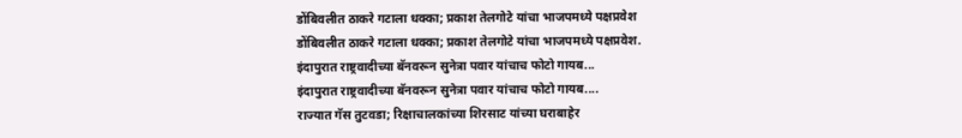डोंबिवलीत ठाकरे गटाला धक्का; प्रकाश तेलगोटे यांचा भाजपमध्ये पक्षप्रवेश
डोंबिवलीत ठाकरे गटाला धक्का; प्रकाश तेलगोटे यांचा भाजपमध्ये पक्षप्रवेश.
इंदापुरात राष्ट्रवादीच्या बॅनवरून सुनेत्रा पवार यांचाच फोटो गायब...
इंदापुरात राष्ट्रवादीच्या बॅनवरून सुनेत्रा पवार यांचाच फोटो गायब....
राज्यात गॅस तुटवडा; रिक्षाचालकांच्या शिरसाट यांच्या घराबाहेर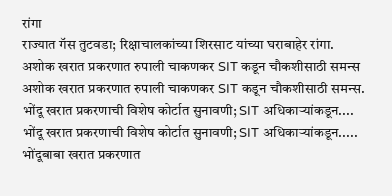रांगा
राज्यात गॅस तुटवडा; रिक्षाचालकांच्या शिरसाट यांच्या घराबाहेर रांगा.
अशोक खरात प्रकरणात रुपाली चाकणकर SIT कडून चौकशीसाठी समन्स
अशोक खरात प्रकरणात रुपाली चाकणकर SIT कडून चौकशीसाठी समन्स.
भोंदू खरात प्रकरणाची विशेष कोर्टात सुनावणी; SIT अधिकाऱ्यांकडून....
भोंदू खरात प्रकरणाची विशेष कोर्टात सुनावणी; SIT अधिकाऱ्यांकडून.....
भोंदूबाबा खरात प्रकरणात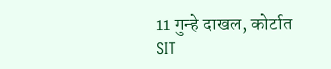11 गुन्हे दाखल, कोर्टात SIT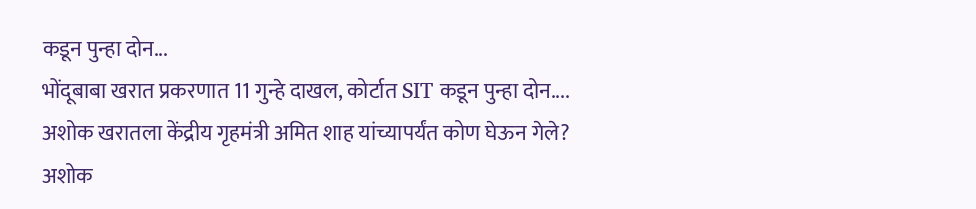कडून पुन्हा दोन...
भोंदूबाबा खरात प्रकरणात 11 गुन्हे दाखल, कोर्टात SIT कडून पुन्हा दोन....
अशोक खरातला केंद्रीय गृहमंत्री अमित शाह यांच्यापर्यंत कोण घेऊन गेले?
अशोक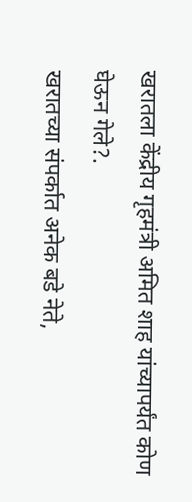खरातला केंद्रीय गृहमंत्री अमित शाह यांच्यापर्यंत कोण घेऊन गेले?.
खरातच्या संपर्कात अनेक बडे नेते,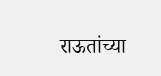राऊतांच्या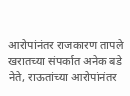आरोपांनंतर राजकारण तापले
खरातच्या संपर्कात अनेक बडे नेते, राऊतांच्या आरोपांनंतर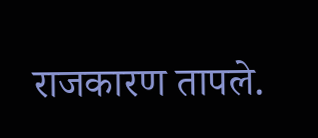राजकारण तापले.